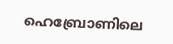ഹെബ്രോണിലെ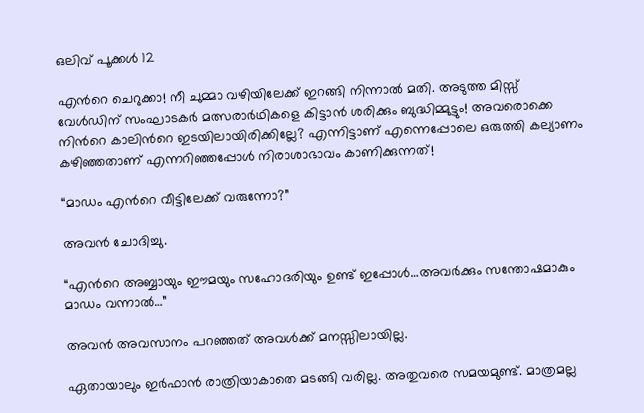ഒലിവ് പൂക്കള്‍ 12

എന്‍റെ ചെറുക്കാ! നീ ചുമ്മാ വഴിയിലേക്ക് ഇറങ്ങി നിന്നാല്‍ മതി. അടുത്ത മിസ്സ്‌ വേള്‍ഡിന് സംഘാടകര്‍ മത്സരാര്‍ഥികളെ കിട്ടാന്‍ ശരിക്കും ബുദ്ധിമ്മുട്ടും! അവരൊക്കെ നിന്‍റെ കാലിന്‍റെ ഇടയിലായിരിക്കില്ലേ? എന്നിട്ടാണ് എന്നെപ്പോലെ ഒരുത്തി കല്യാണം കഴിഞ്ഞതാണ് എന്നറിഞ്ഞപ്പോള്‍ നിരാശാഭാവം കാണിക്കുന്നത്!

“മാഡം എന്‍റെ വീട്ടിലേക്ക് വരുന്നോ?”

അവന്‍ ചോദിച്ചു.

“എന്‍റെ അബ്ബായും ഈമയും സഹോദരിയും ഉണ്ട് ഇപ്പോള്‍…അവര്‍ക്കും സന്തോഷമാകും മാഡം വന്നാല്‍…”

അവന്‍ അവസാനം പറഞ്ഞത് അവള്‍ക്ക് മനസ്സിലായില്ല.

ഏതായാലും ഇര്‍ഫാന്‍ രാത്രിയാകാതെ മടങ്ങി വരില്ല. അതുവരെ സമയമുണ്ട്. മാത്രമല്ല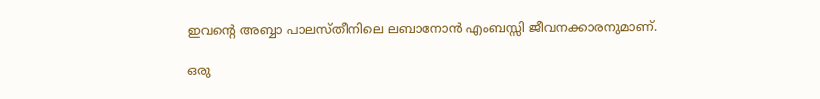ഇവന്‍റെ അബ്ബാ പാലസ്തീനിലെ ലബാനോന്‍ എംബസ്സി ജീവനക്കാരനുമാണ്.

ഒരു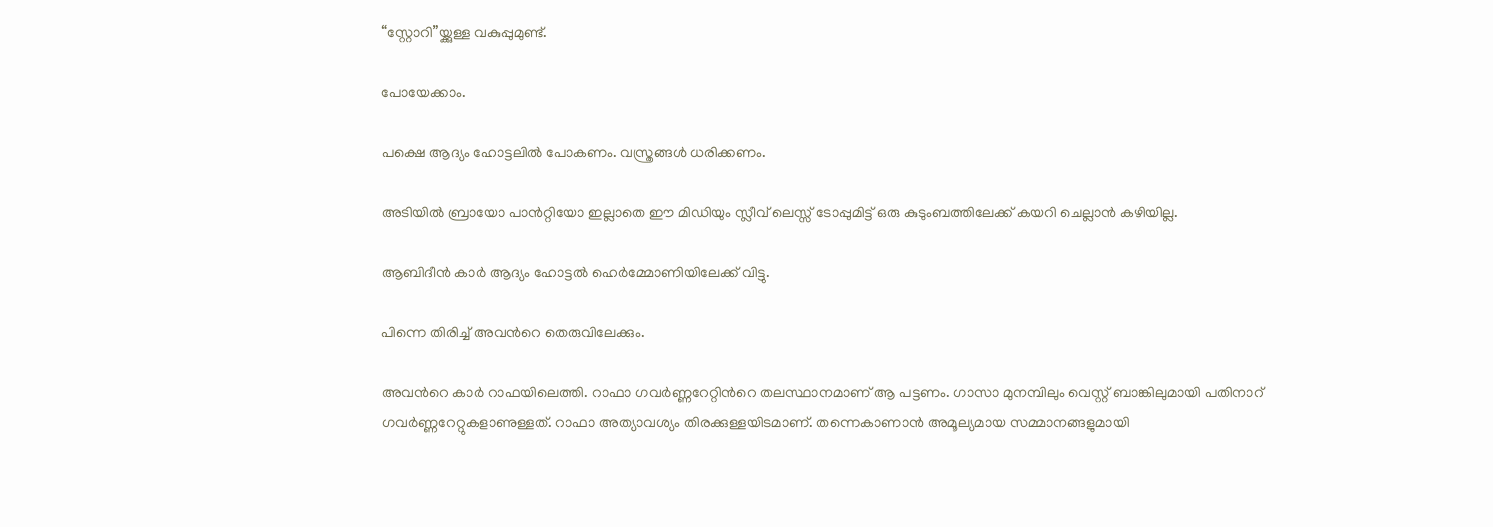“സ്റ്റോറി”യ്ക്കുള്ള വകുപ്പുമുണ്ട്.

പോയേക്കാം.

പക്ഷെ ആദ്യം ഹോട്ടലില്‍ പോകണം. വസ്ത്രങ്ങള്‍ ധരിക്കണം.

അടിയില്‍ ബ്രായോ പാന്‍റ്റിയോ ഇല്ലാതെ ഈ മിഡിയും സ്ലീവ് ലെസ്സ് ടോപ്പുമിട്ട് ഒരു കുടുംബത്തിലേക്ക് കയറി ചെല്ലാന്‍ കഴിയില്ല.

ആബിദീന്‍ കാര്‍ ആദ്യം ഹോട്ടല്‍ ഹെര്‍മ്മോണിയിലേക്ക് വിട്ടു.

പിന്നെ തിരിച്ച് അവന്‍റെ തെരുവിലേക്കും.

അവന്‍റെ കാര്‍ റാഫയിലെത്തി. റാഫാ ഗവര്‍ണ്ണറേറ്റിന്‍റെ തലസ്ഥാനമാണ്‌ ആ പട്ടണം. ഗാസാ മുനമ്പിലും വെസ്റ്റ് ബാങ്കിലുമായി പതിനാറ് ഗവര്‍ണ്ണറേറ്റുകളാണുള്ളത്. റാഫാ അത്യാവശ്യം തിരക്കുള്ളയിടമാണ്. തന്നെകാണാന്‍ അമൂല്യമായ സമ്മാനങ്ങളുമായി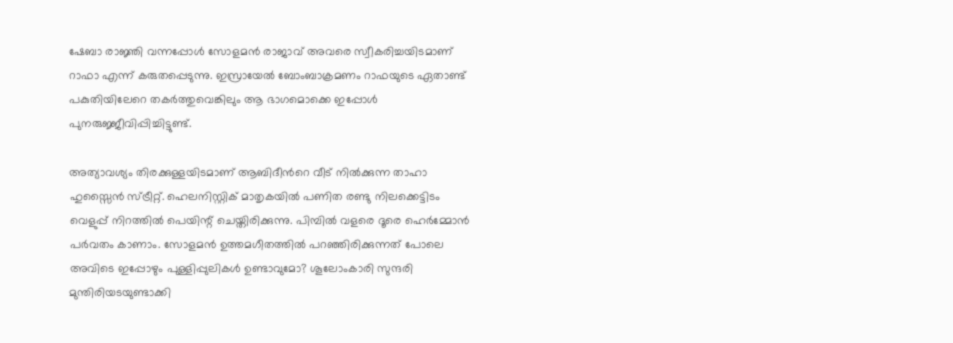ഷേബാ രാജ്ഞി വന്നപ്പോള്‍ സോളമന്‍ രാജാവ് അവരെ സ്വീകരിച്ചയിടമാണ് റാഫാ എന്ന് കരുതപ്പെടുന്നു. ഇസ്രായേല്‍ ബോംബാക്രമണം റാഫയുടെ ഏതാണ്ട് പകുതിയിലേറെ തകര്‍ത്തുവെങ്കിലും ആ ഭാഗമൊക്കെ ഇപ്പോള്‍ പുനരുജ്ജീവിപ്പിച്ചിട്ടുണ്ട്‌.

അത്യാവശ്യം തിരക്കുള്ളയിടമാണ് ആബിദീന്‍റെ വീട് നില്‍ക്കുന്ന താഹാ ഹുസ്സൈന്‍ സ്ട്രീറ്റ്. ഹെലനിസ്റ്റിക് മാതൃകയില്‍ പണിത രണ്ടു നിലക്കെട്ടിടം വെളുപ്പ്‌ നിറത്തില്‍ പെയിന്റ് ചെയ്തിരിക്കുന്നു. പിമ്പില്‍ വളരെ ദൂരെ ഹെര്‍മ്മോന്‍ പര്‍വതം കാണാം. സോളമന്‍ ഉത്തമഗീതത്തില്‍ പറഞ്ഞിരിക്കുന്നത് പോലെ അവിടെ ഇപ്പോഴും പുള്ളിപ്പുലികള്‍ ഉണ്ടാവുമോ? ശൂലോംകാരി സുന്ദരി മുന്തിരിയടയുണ്ടാക്കി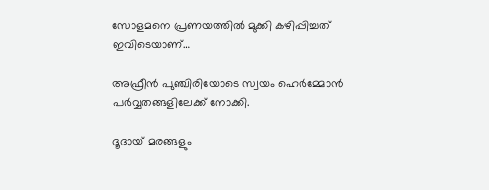സോളമനെ പ്രണയത്തില്‍ മുക്കി കഴിപ്പിച്ചത് ഇവിടെയാണ്‌…

അഫ്രീന്‍ പുഞ്ചിരിയോടെ സ്വയം ഹെര്‍മ്മോന്‍ പര്‍വ്വതങ്ങളിലേക്ക് നോക്കി.

ദൂദായ് മരങ്ങളും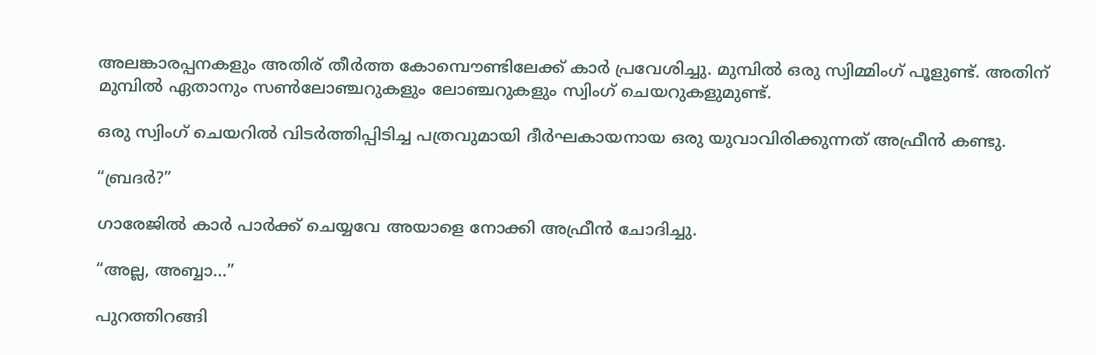അലങ്കാരപ്പനകളും അതിര് തീര്‍ത്ത കോമ്പൌണ്ടിലേക്ക് കാര്‍ പ്രവേശിച്ചു. മുമ്പില്‍ ഒരു സ്വിമ്മിംഗ് പൂളുണ്ട്. അതിന് മുമ്പില്‍ ഏതാനും സണ്‍ലോഞ്ചറുകളും ലോഞ്ചറുകളും സ്വിംഗ് ചെയറുകളുമുണ്ട്.

ഒരു സ്വിംഗ് ചെയറില്‍ വിടര്‍ത്തിപ്പിടിച്ച പത്രവുമായി ദീര്‍ഘകായനായ ഒരു യുവാവിരിക്കുന്നത് അഫ്രീന്‍ കണ്ടു.

“ബ്രദര്‍?”

ഗാരേജില്‍ കാര്‍ പാര്‍ക്ക് ചെയ്യവേ അയാളെ നോക്കി അഫ്രീന്‍ ചോദിച്ചു.

“അല്ല, അബ്ബാ…”

പുറത്തിറങ്ങി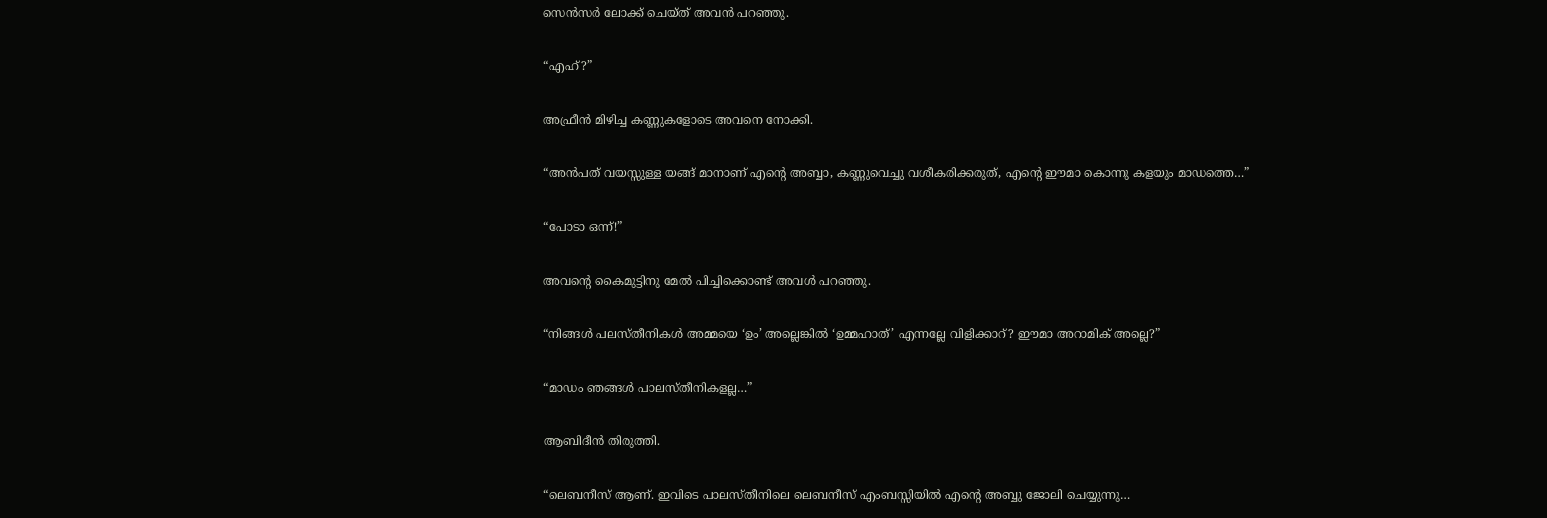സെന്‍സര്‍ ലോക്ക് ചെയ്ത് അവന്‍ പറഞ്ഞു.

“എഹ്?”

അഫ്രീന്‍ മിഴിച്ച കണ്ണുകളോടെ അവനെ നോക്കി.

“അന്‍പത് വയസ്സുള്ള യങ്ങ് മാനാണ് എന്‍റെ അബ്ബാ, കണ്ണുവെച്ചു വശീകരിക്കരുത്, എന്‍റെ ഈമാ കൊന്നു കളയും മാഡത്തെ…”

“പോടാ ഒന്ന്!”

അവന്‍റെ കൈമുട്ടിനു മേല്‍ പിച്ചിക്കൊണ്ട് അവള്‍ പറഞ്ഞു.

“നിങ്ങള്‍ പലസ്തീനികള്‍ അമ്മയെ ‘ഉം’ അല്ലെങ്കില്‍ ‘ഉമ്മഹാത്’ എന്നല്ലേ വിളിക്കാറ്? ഈമാ അറാമിക് അല്ലെ?”

“മാഡം ഞങ്ങള്‍ പാലസ്തീനികളല്ല…”

ആബിദീന്‍ തിരുത്തി.

“ലെബനീസ് ആണ്. ഇവിടെ പാലസ്തീനിലെ ലെബനീസ് എംബസ്സിയില്‍ എന്‍റെ അബ്ബു ജോലി ചെയ്യുന്നു…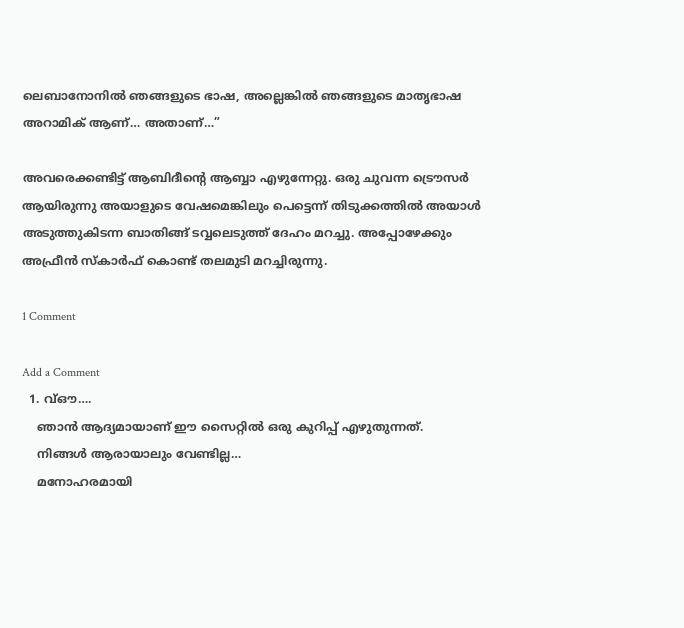ലെബാനോനില്‍ ഞങ്ങളുടെ ഭാഷ, അല്ലെങ്കില്‍ ഞങ്ങളുടെ മാതൃഭാഷ അറാമിക് ആണ്… അതാണ്‌…”

അവരെക്കണ്ടിട്ട് ആബിദീന്‍റെ ആബ്ബാ എഴുന്നേറ്റു. ഒരു ചുവന്ന ട്രൌസര്‍ ആയിരുന്നു അയാളുടെ വേഷമെങ്കിലും പെട്ടെന്ന് തിടുക്കത്തില്‍ അയാള്‍ അടുത്തുകിടന്ന ബാതിങ്ങ്‌ ടവ്വലെടുത്ത് ദേഹം മറച്ചു. അപ്പോഴേക്കും അഫ്രീന്‍ സ്കാര്‍ഫ് കൊണ്ട് തലമുടി മറച്ചിരുന്നു.

1 Comment

Add a Comment
  1. വ്ഔ….
    ഞാൻ ആദ്യമായാണ് ഈ സൈറ്റിൽ ഒരു കുറിപ്പ് എഴുതുന്നത്.
    നിങ്ങൾ ആരായാലും വേണ്ടില്ല…
    മനോഹരമായി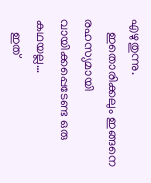എഴുതുന്നു.
    ഇതൊരിക്കലും ഇങ്ങനെ രഹസ്യമായി വായിക്കപ്പെടേണ്ട ഒരു കഥയല്ല…
    ഇത്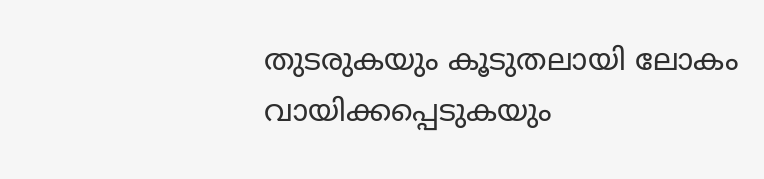തുടരുകയും കൂടുതലായി ലോകം വായിക്കപ്പെടുകയും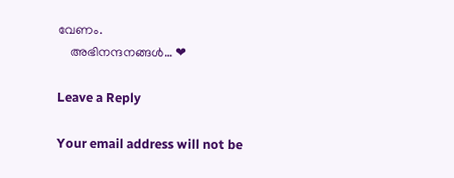വേണം.
    അഭിനന്ദനങ്ങൾ… ❤

Leave a Reply

Your email address will not be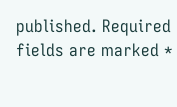published. Required fields are marked *